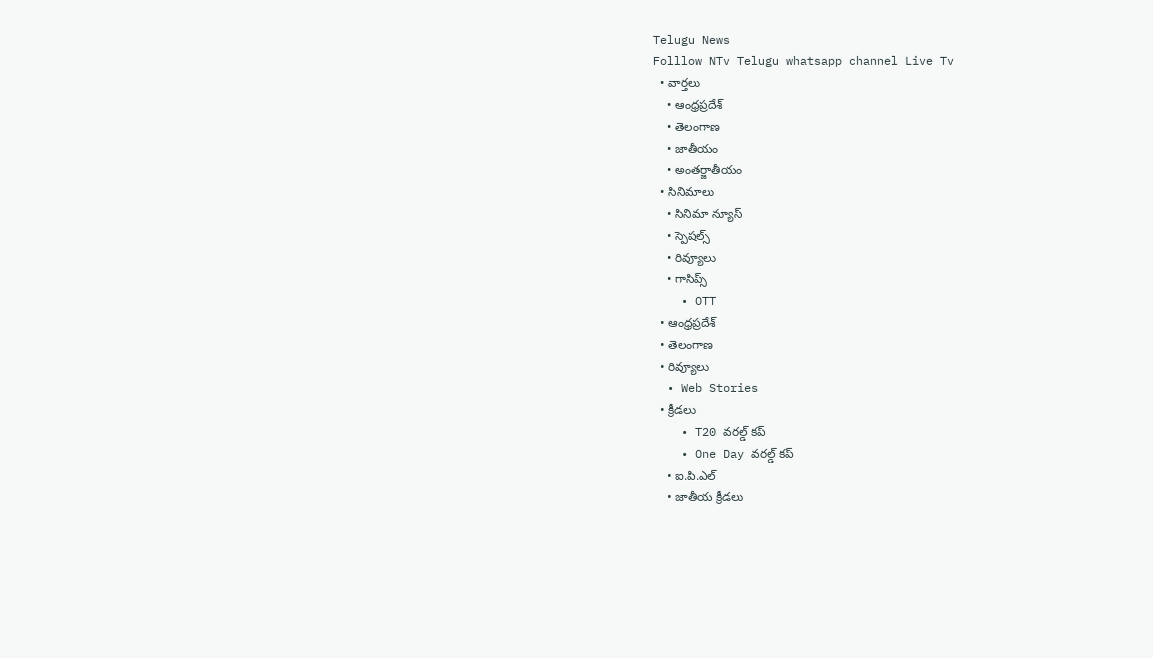Telugu News
Folllow NTv Telugu whatsapp channel Live Tv
  • వార్తలు
    • ఆంధ్రప్రదేశ్
    • తెలంగాణ
    • జాతీయం
    • అంతర్జాతీయం
  • సినిమాలు
    • సినిమా న్యూస్
    • స్పెషల్స్
    • రివ్యూలు
    • గాసిప్స్
    • OTT
  • ఆంధ్రప్రదేశ్
  • తెలంగాణ
  • రివ్యూలు
  • Web Stories
  • క్రీడలు
    • T20 వరల్డ్ కప్
    • One Day వరల్డ్ కప్
    • ఐ.పి.ఎల్
    • జాతీయ క్రీడలు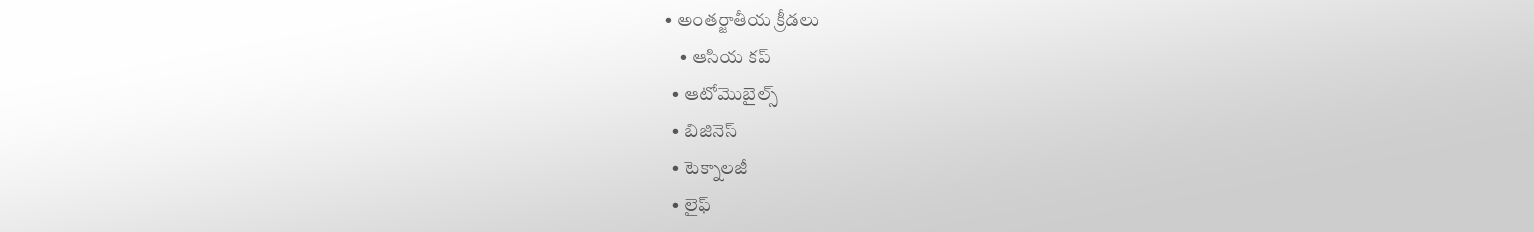• అంతర్జాతీయ క్రీడలు
    • ఆసియ కప్
  • ఆటోమొబైల్స్
  • బిజినెస్‌
  • టెక్నాలజీ
  • లైఫ్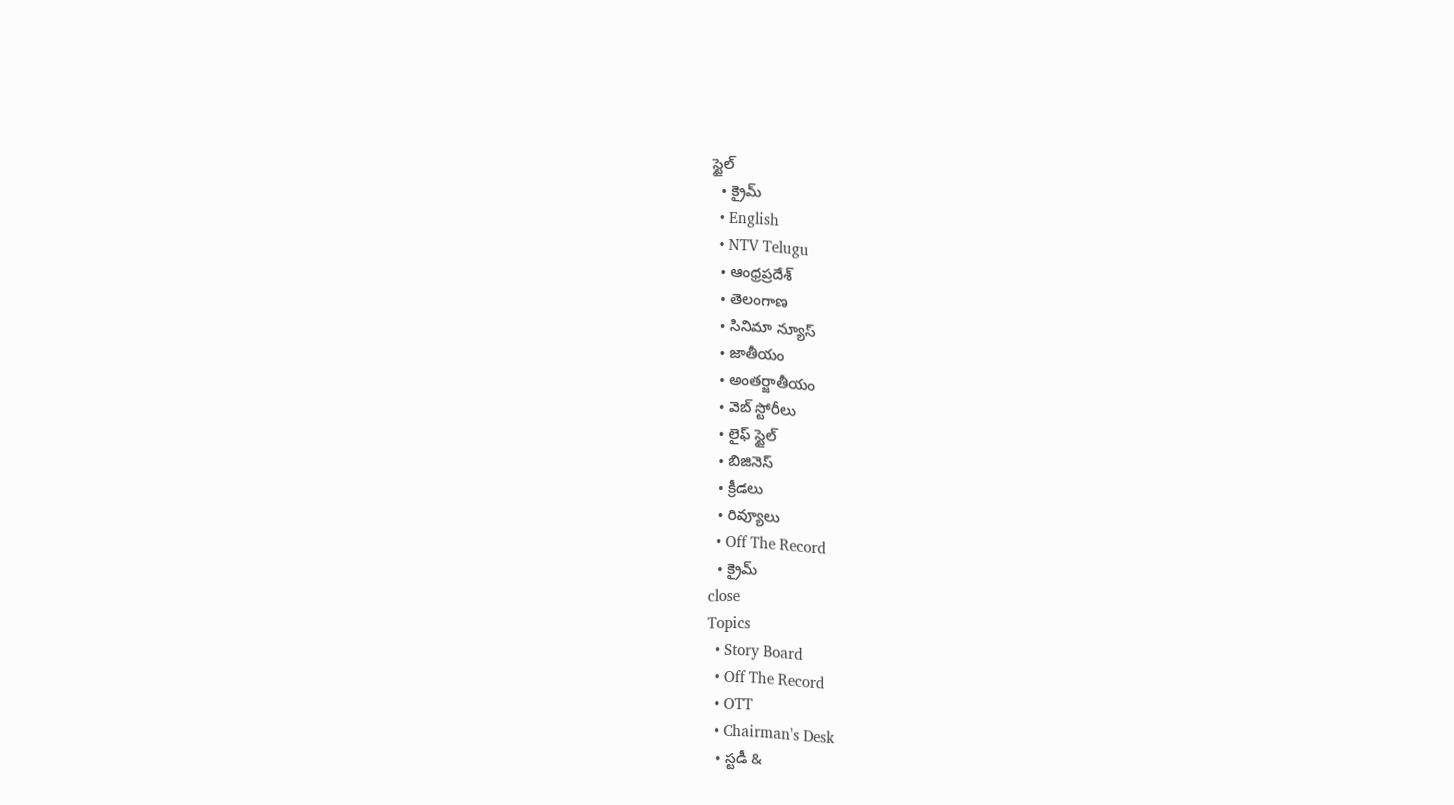స్టైల్
  • క్రైమ్
  • English
  • NTV Telugu
  • ఆంధ్రప్రదేశ్
  • తెలంగాణ
  • సినిమా న్యూస్
  • జాతీయం
  • అంతర్జాతీయం
  • వెబ్ స్టోరీలు
  • లైఫ్ స్టైల్
  • బిజినెస్‌
  • క్రీడలు
  • రివ్యూలు
  • Off The Record
  • క్రైమ్
close
Topics
  • Story Board
  • Off The Record
  • OTT
  • Chairman's Desk
  • స్టడీ &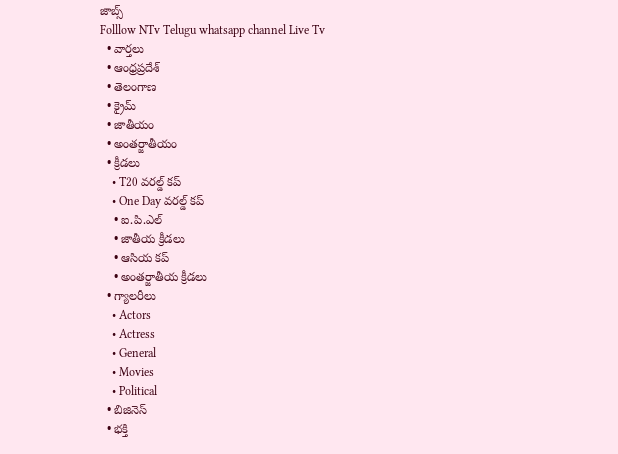జాబ్స్
Folllow NTv Telugu whatsapp channel Live Tv
  • వార్తలు
  • ఆంధ్రప్రదేశ్
  • తెలంగాణ
  • క్రైమ్
  • జాతీయం
  • అంతర్జాతీయం
  • క్రీడలు
    • T20 వరల్డ్ కప్
    • One Day వరల్డ్ కప్
    • ఐ.పి.ఎల్
    • జాతీయ క్రీడలు
    • ఆసియ కప్
    • అంతర్జాతీయ క్రీడలు
  • గ్యాలరీలు
    • Actors
    • Actress
    • General
    • Movies
    • Political
  • బిజినెస్‌
  • భక్తి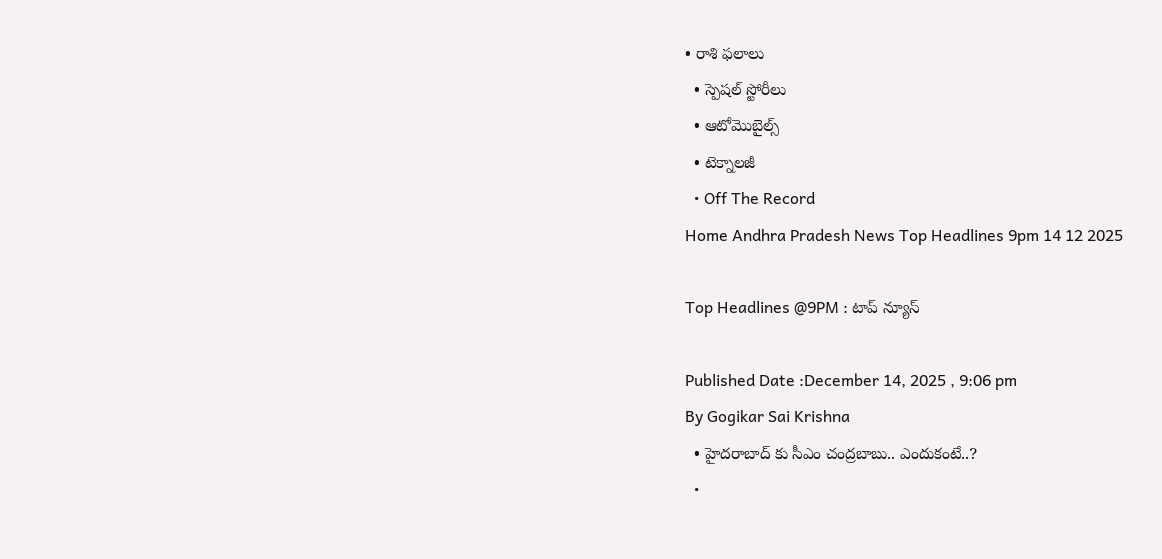• రాశి ఫలాలు
  • స్పెషల్‌ స్టోరీలు
  • ఆటోమొబైల్స్
  • టెక్నాలజీ
  • Off The Record
Home Andhra Pradesh News Top Headlines 9pm 14 12 2025

Top Headlines @9PM : టాప్‌ న్యూస్‌

Published Date :December 14, 2025 , 9:06 pm
By Gogikar Sai Krishna
  • హైదరాబాద్ కు సీఎం చంద్రబాబు.. ఎందుకంటే..?
  •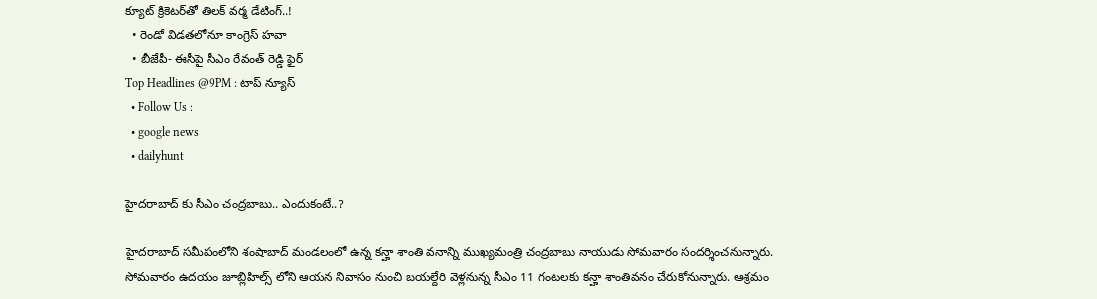క్యూట్ క్రికెటర్‌తో తిలక్ వర్మ డేటింగ్‌..!
  • రెండో విడతలోనూ కాంగ్రెస్ హవా
  • బీజేపీ- ఈసీపై సీఎం రేవంత్ రెడ్డి ఫైర్
Top Headlines @9PM : టాప్‌ న్యూస్‌
  • Follow Us :
  • google news
  • dailyhunt

హైదరాబాద్ కు సీఎం చంద్రబాబు.. ఎందుకంటే..?

హైదరాబాద్ సమీపంలోని శంషాబాద్ మండలంలో ఉన్న కన్హా శాంతి వనాన్ని ముఖ్యమంత్రి చంద్రబాబు నాయుడు సోమవారం సందర్శించనున్నారు. సోమవారం ఉదయం జూబ్లిహిల్స్ లోని ఆయన నివాసం నుంచి బయల్దేరి వెళ్లనున్న సీఎం 11 గంటలకు కన్హా శాంతివనం చేరుకోనున్నారు. ఆశ్రమం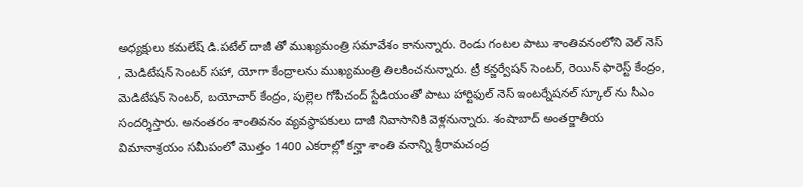అధ్యక్షులు కమలేష్ డి.పటేల్ దాజీ తో ముఖ్యమంత్రి సమావేశం కానున్నారు. రెండు గంటల పాటు శాంతివనంలోని వెల్ నెస్ , మెడిటేషన్ సెంటర్ సహా, యోగా కేంద్రాలను ముఖ్యమంత్రి తిలకించనున్నారు. ట్రీ కన్జర్వేషన్ సెంటర్, రెయిన్ ఫారెస్ట్ కేంద్రం, మెడిటేషన్ సెంటర్, బయోచార్ కేంద్రం, పుల్లెల గోపీచంద్ స్టేడియంతో పాటు హార్టిఫుల్ నెస్ ఇంటర్నేషనల్ స్కూల్ ను సీఎం సందర్శిస్తారు. అనంతరం శాంతివనం వ్యవస్థాపకులు దాజీ నివాసానికి వెళ్లనున్నారు. శంషాబాద్ అంతర్జాతీయ విమానాశ్రయం సమీపంలో మొత్తం 1400 ఎకరాల్లో కన్హా శాంతి వనాన్ని శ్రీరామచంద్ర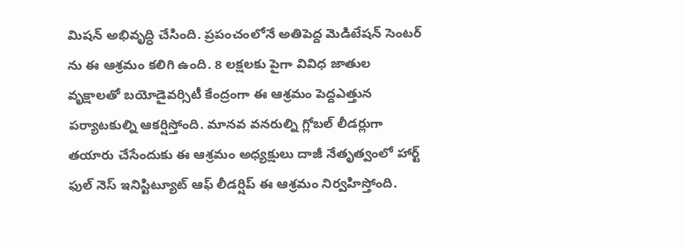మిషన్ అభివృద్ధి చేసింది. ప్రపంచంలోనే అతిపెద్ద మెడిటేషన్ సెంటర్ ను ఈ ఆశ్రమం కలిగి ఉంది. 8 లక్షలకు పైగా వివిధ జాతుల వృక్షాలతో బయోడైవర్సిటీ కేంద్రంగా ఈ ఆశ్రమం పెద్దఎత్తున పర్యాటకుల్ని ఆకర్షిస్తోంది. మానవ వనరుల్ని గ్లోబల్ లీడర్లుగా తయారు చేసేందుకు ఈ ఆశ్రమం అధ్యక్షులు దాజీ నేతృత్వంలో హార్ట్ ఫుల్ నెస్ ఇనిస్టిట్యూట్ ఆఫ్ లీడర్షిప్ ఈ ఆశ్రమం నిర్వహిస్తోంది.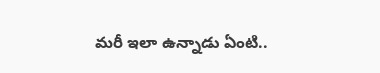మరీ ఇలా ఉన్నాడు ఏంటి..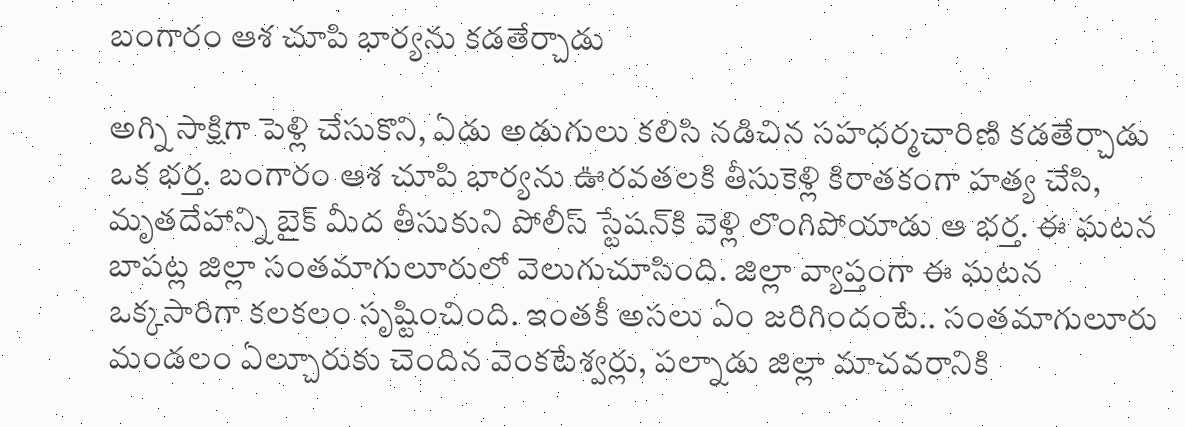బంగారం ఆశ చూపి భార్యను కడతేర్చాడు

అగ్ని సాక్షిగా పెళ్లి చేసుకొని, ఏడు అడుగులు కలిసి నడిచిన సహధర్మచారిణి కడతేర్చాడు ఒక భర్త. బంగారం ఆశ చూపి భార్యను ఊరవతలకి తీసుకెళ్లి కిరాతకంగా హత్య చేసి, మృతదేహాన్ని బైక్ మీద తీసుకుని పోలీస్ స్టేషన్‌కి వెళ్లి లొంగిపోయాడు ఆ భర్త. ఈ ఘటన బాపట్ల జిల్లా సంతమాగులూరులో వెలుగుచూసింది. జిల్లా వ్యాప్తంగా ఈ ఘటన ఒక్కసారిగా కలకలం సృష్టించింది. ఇంతకీ అసలు ఏం జరిగిందంటే.. సంతమాగులూరు మండలం ఏల్చూరుకు చెందిన వెంకటేశ్వర్లు, పల్నాడు జిల్లా మాచవరానికి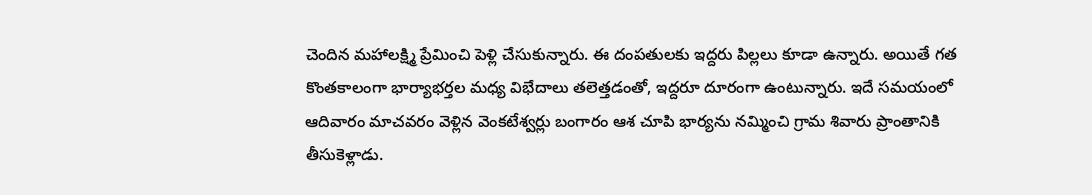చెందిన మహాలక్ష్మి ప్రేమించి పెళ్లి చేసుకున్నారు. ఈ దంపతులకు ఇద్దరు పిల్లలు కూడా ఉన్నారు. అయితే గత కొంతకాలంగా భార్యాభర్తల మధ్య విభేదాలు తలెత్తడంతో, ఇద్దరూ దూరంగా ఉంటున్నారు. ఇదే సమయంలో ఆదివారం మాచవరం వెళ్లిన వెంకటేశ్వర్లు బంగారం ఆశ చూపి భార్యను నమ్మించి గ్రామ శివారు ప్రాంతానికి తీసుకెళ్లాడు.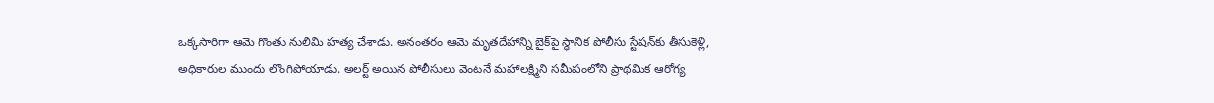ఒక్కసారిగా ఆమె గొంతు నులిమి హత్య చేశాడు. అనంతరం ఆమె మృతదేహాన్ని బైక్‌పై స్థానిక పోలీసు స్టేషన్‌కు తీసుకెళ్లి, అధికారుల ముందు లొంగిపోయాడు. అలర్ట్ అయిన పోలీసులు వెంటనే మహాలక్ష్మిని సమీపంలోని ప్రాథమిక ఆరోగ్య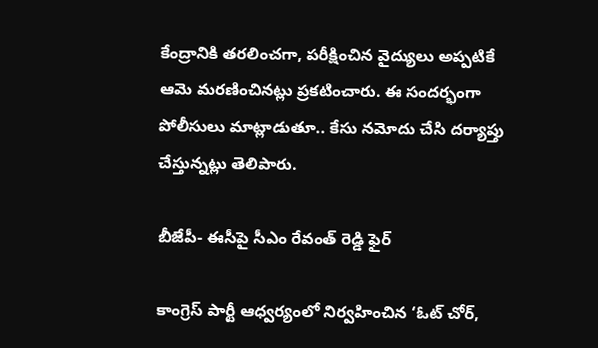కేంద్రానికి తరలించగా, పరీక్షించిన వైద్యులు అప్పటికే ఆమె మరణించినట్లు ప్రకటించారు. ఈ సందర్భంగా పోలీసులు మాట్లాడుతూ.. కేసు నమోదు చేసి దర్యాప్తు చేస్తున్నట్లు తెలిపారు.

బీజేపీ- ఈసీపై సీఎం రేవంత్ రెడ్డి ఫైర్

కాంగ్రెస్‌ పార్టీ ఆధ్వర్యంలో నిర్వహించిన ‘ఓట్‌ చోర్‌,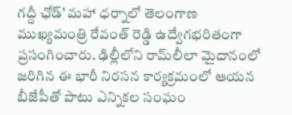గద్దీ ఛోడ్‌’ మహా ధర్నాలో తెలంగాణ ముఖ్యమంత్రి రేవంత్‌ రెడ్డి ఉద్వేగభరితంగా ప్రసంగించారు. ఢిల్లీలోని రామ్‌లీలా మైదానంలో జరిగిన ఈ భారీ నిరసన కార్యక్రమంలో ఆయన బీజేపీతో పాటు ఎన్నికల సంఘం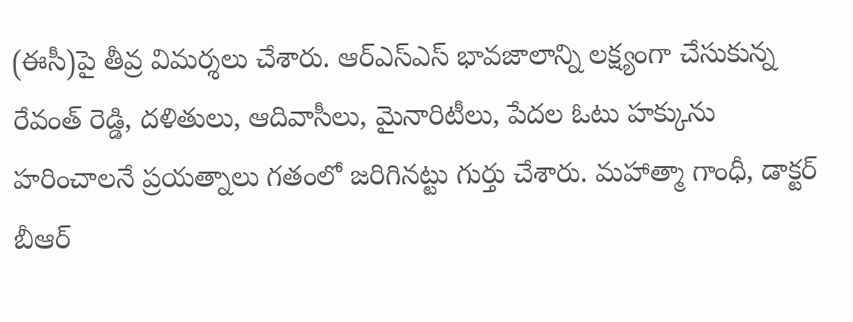(ఈసీ)పై తీవ్ర విమర్శలు చేశారు. ఆర్‌ఎస్‌ఎస్‌ భావజాలాన్ని లక్ష్యంగా చేసుకున్న రేవంత్‌ రెడ్డి, దళితులు, ఆదివాసీలు, మైనారిటీలు, పేదల ఓటు హక్కును హరించాలనే ప్రయత్నాలు గతంలో జరిగినట్టు గుర్తు చేశారు. మహాత్మా గాంధీ, డాక్టర్‌ బీఆర్‌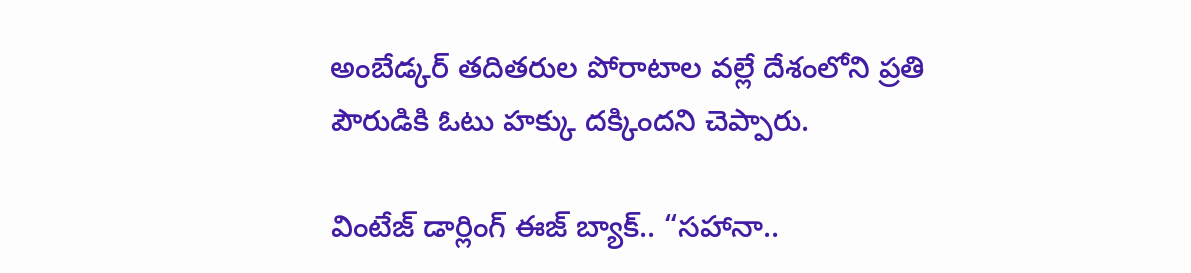అంబేడ్కర్‌ తదితరుల పోరాటాల వల్లే దేశంలోని ప్రతి పౌరుడికి ఓటు హక్కు దక్కిందని చెప్పారు.

వింటేజ్ డార్లింగ్ ఈజ్ బ్యాక్.. “సహానా..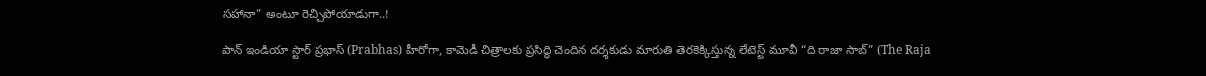సహానా” అంటూ రెచ్చిపోయాడుగా..!

పాన్ ఇండియా స్టార్ ప్రభాస్ (Prabhas) హీరోగా, కామెడీ చిత్రాలకు ప్రసిద్ధి చెందిన దర్శకుడు మారుతి తెరకెక్కిస్తున్న లేటెస్ట్ మూవీ “ది రాజా సాబ్” (The Raja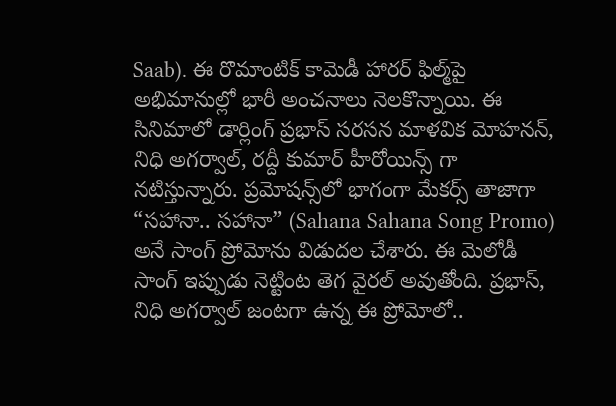Saab). ఈ రొమాంటిక్ కామెడీ హారర్ ఫిల్మ్‌పై అభిమానుల్లో భారీ అంచనాలు నెలకొన్నాయి. ఈ సినిమాలో డార్లింగ్ ప్రభాస్ సరసన మాళవిక మోహనన్, నిధి అగర్వాల్, రద్దీ కుమార్ హీరోయిన్స్ గా నటిస్తున్నారు. ప్రమోషన్స్‌లో భాగంగా మేకర్స్ తాజాగా “సహానా.. సహానా” (Sahana Sahana Song Promo) అనే సాంగ్ ప్రోమోను విడుదల చేశారు. ఈ మెలోడీ సాంగ్ ఇప్పుడు నెట్టింట తెగ వైరల్ అవుతోంది. ప్రభాస్, నిధి అగర్వాల్ జంటగా ఉన్న ఈ ప్రోమోలో..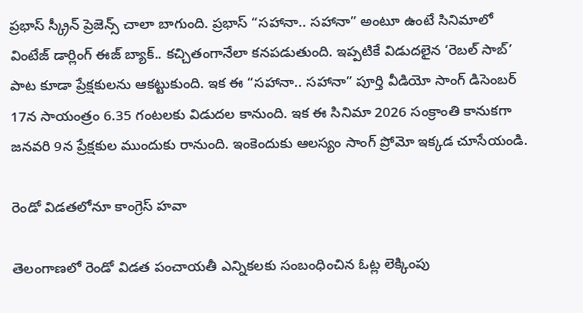ప్రభాస్ స్క్రీన్ ప్రెజెన్స్ చాలా బాగుంది. ప్రభాస్ “సహానా.. సహానా” అంటూ ఉంటే సినిమాలో వింటేజ్ డార్లింగ్ ఈజ్ బ్యాక్.. కచ్చితంగానేలా కనపడుతుంది. ఇప్పటికే విడుదలైన ‘రెబల్ సాబ్’ పాట కూడా ప్రేక్షకులను ఆకట్టుకుంది. ఇక ఈ “సహానా.. సహానా” పూర్తి వీడియో సాంగ్ డిసెంబర్ 17న సాయంత్రం 6.35 గంటలకు విడుదల కానుంది. ఇక ఈ సినిమా 2026 సంక్రాంతి కానుకగా జనవరి 9న ప్రేక్షకుల ముందుకు రానుంది. ఇంకెందుకు ఆలస్యం సాంగ్ ప్రోమో ఇక్కడ చూసేయండి.

రెండో విడతలోనూ కాంగ్రెస్ హవా

తెలంగాణలో రెండో విడత పంచాయతీ ఎన్నికలకు సంబంధించిన ఓట్ల లెక్కింపు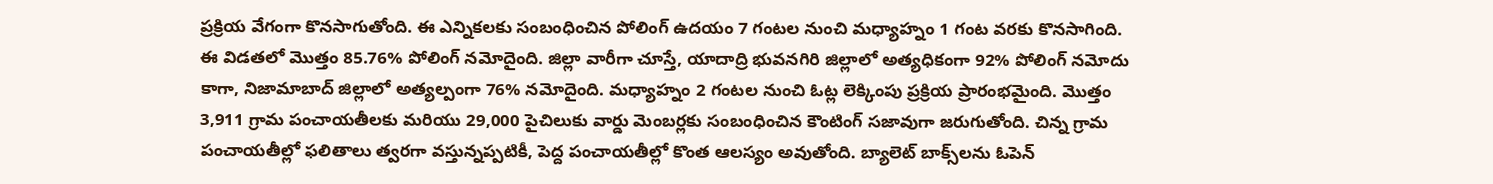ప్రక్రియ వేగంగా కొనసాగుతోంది. ఈ ఎన్నికలకు సంబంధించిన పోలింగ్ ఉదయం 7 గంటల నుంచి మధ్యాహ్నం 1 గంట వరకు కొనసాగింది. ఈ విడతలో మొత్తం 85.76% పోలింగ్ నమోదైంది. జిల్లా వారీగా చూస్తే, యాదాద్రి భువనగిరి జిల్లాలో అత్యధికంగా 92% పోలింగ్ నమోదు కాగా, నిజామాబాద్ జిల్లాలో అత్యల్పంగా 76% నమోదైంది. మధ్యాహ్నం 2 గంటల నుంచి ఓట్ల లెక్కింపు ప్రక్రియ ప్రారంభమైంది. మొత్తం 3,911 గ్రామ పంచాయతీలకు మరియు 29,000 పైచిలుకు వార్డు మెంబర్లకు సంబంధించిన కౌంటింగ్ సజావుగా జరుగుతోంది. చిన్న గ్రామ పంచాయతీల్లో ఫలితాలు త్వరగా వస్తున్నప్పటికీ, పెద్ద పంచాయతీల్లో కొంత ఆలస్యం అవుతోంది. బ్యాలెట్ బాక్స్‌లను ఓపెన్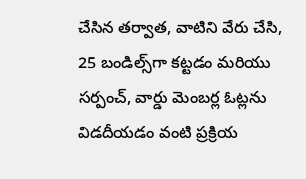చేసిన తర్వాత, వాటిని వేరు చేసి, 25 బండిల్స్‌గా కట్టడం మరియు సర్పంచ్, వార్డు మెంబర్ల ఓట్లను విడదీయడం వంటి ప్రక్రియ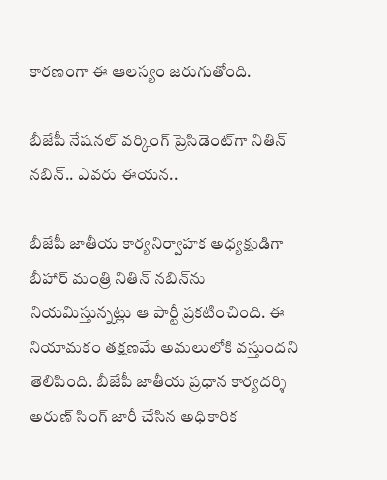కారణంగా ఈ ఆలస్యం జరుగుతోంది.

బీజేపీ నేషనల్ వర్కింగ్ ప్రెసిడెంట్‌గా నితిన్ నబిన్.. ఎవరు ఈయన..

బీజేపీ జాతీయ కార్యనిర్వాహక అధ్యక్షుడిగా బీహార్ మంత్రి నితిన్ నబిన్‌ను నియమిస్తున్నట్లు ఆ పార్టీ ప్రకటించింది. ఈ నియామకం తక్షణమే అమలులోకి వస్తుందని తెలిపింది. బీజేపీ జాతీయ ప్రధాన కార్యదర్శి అరుణ్ సింగ్ జారీ చేసిన అధికారిక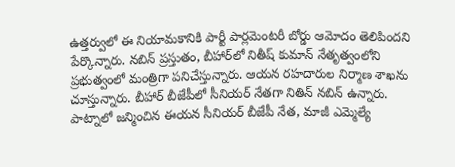ఉత్తర్వులో ఈ నియామకానికి పార్టీ పార్లమెంటరీ బోర్డు ఆమోదం తెలిపిందని పేర్కొన్నారు. నబిన్ ప్రస్తుతం, బీహార్‌లో నితీష్ కుమాన్ నేతృత్వంలోని ప్రభుత్వంలో మంత్రిగా పనిచేస్తున్నారు. ఆయన రహదారుల నిర్మాణ శాఖను చూస్తున్నారు. బీహార్ బీజేపీలో సీనియర్ నేతగా నితిన్ నబిన్ ఉన్నారు. పాట్నాలో జన్మించిన ఈయన సీనియర్ బీజేపీ నేత, మాజీ ఎమ్మెల్యే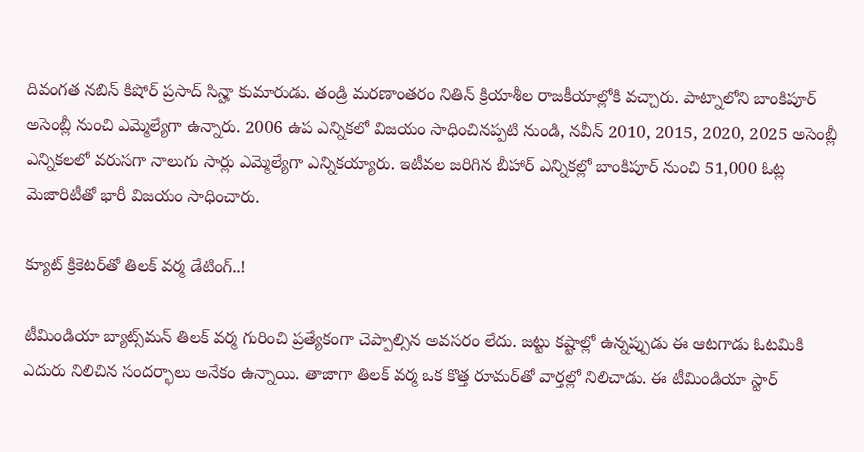దివంగత నబిన్ కిషోర్ ప్రసాద్ సిన్హా కుమారుడు. తండ్రి మరణాంతరం నితిన్ క్రియాశీల రాజకీయాల్లోకి వచ్చారు. పాట్నాలోని బాంకిపూర్ అసెంబ్లీ నుంచి ఎమ్మెల్యేగా ఉన్నారు. 2006 ఉప ఎన్నికలో విజయం సాధించినప్పటి నుండి, నవీన్ 2010, 2015, 2020, 2025 అసెంబ్లీ ఎన్నికలలో వరుసగా నాలుగు సార్లు ఎమ్మెల్యేగా ఎన్నికయ్యారు. ఇటీవల జరిగిన బీహార్ ఎన్నికల్లో బాంకిపూర్‌ నుంచి 51,000 ఓట్ల మెజారిటీతో భారీ విజయం సాధించారు.

క్యూట్ క్రికెటర్‌తో తిలక్ వర్మ డేటింగ్‌..!

టీమిండియా బ్యాట్స్‌మన్ తిలక్ వర్మ గురించి ప్రత్యేకంగా చెప్పాల్సిన అవసరం లేదు. జట్టు కష్టాల్లో ఉన్నప్పుడు ఈ ఆటగాడు ఓటమికి ఎదురు నిలిచిన సందర్భాలు అనేకం ఉన్నాయి. తాజాగా తిలక్ వర్మ ఒక కొత్త రూమర్‌తో వార్తల్లో నిలిచాడు. ఈ టీమిండియా స్టార్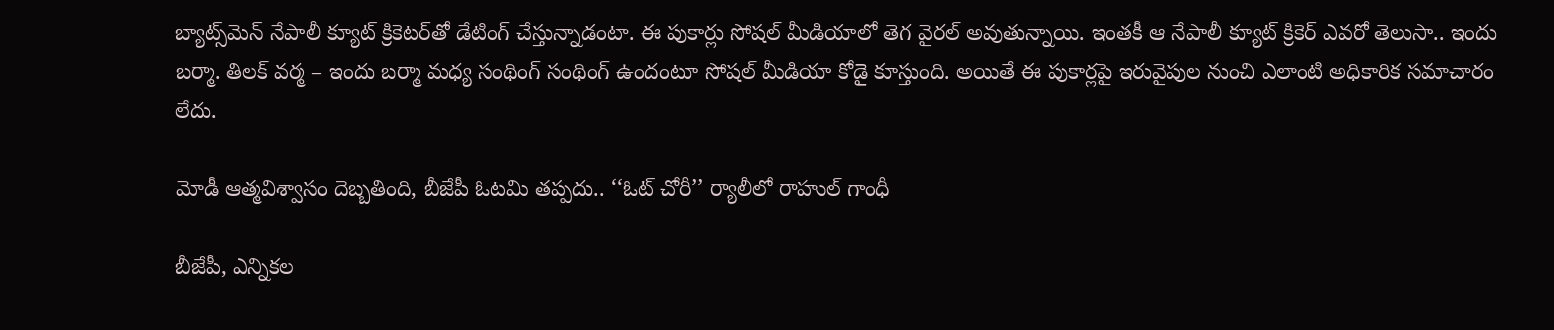బ్యాట్స్‌మెన్ నేపాలీ క్యూట్ క్రికెటర్‌తో డేటింగ్‌ చేస్తున్నాడంటా. ఈ పుకార్లు సోషల్ మీడియాలో తెగ వైరల్ అవుతున్నాయి. ఇంతకీ ఆ నేపాలీ క్యూట్ క్రికెర్ ఎవరో తెలుసా.. ఇందు బర్మా. తిలక్ వర్మ – ఇందు బర్మా మధ్య సంథింగ్ సంథింగ్ ఉందంటూ సోషల్ మీడియా కోడై కూస్తుంది. అయితే ఈ పుకార్లపై ఇరువైపుల నుంచి ఎలాంటి అధికారిక సమాచారం లేదు.

మోడీ ఆత్మవిశ్వాసం దెబ్బతింది, బీజేపీ ఓటమి తప్పదు.. ‘‘ఓట్ చోరీ’’ ర్యాలీలో రాహుల్ గాంధీ

బీజేపీ, ఎన్నికల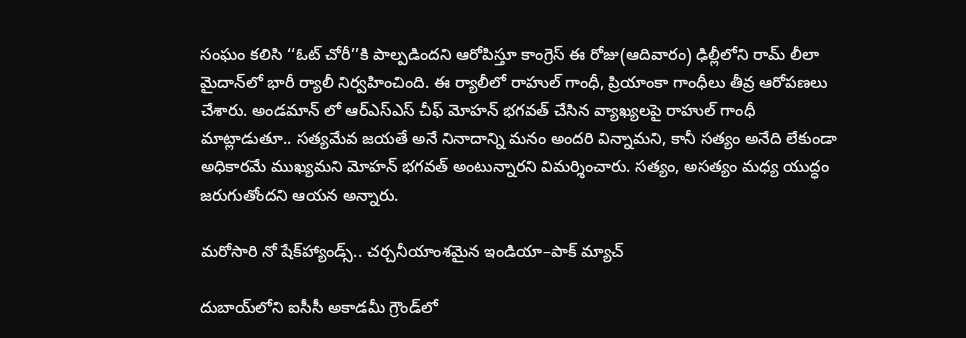సంఘం కలిసి ‘‘ఓట్ చోరీ’’కి పాల్పడిందని ఆరోపిస్తూ కాంగ్రెస్ ఈ రోజు(ఆదివారం) ఢిల్లీలోని రామ్ లీలా మైదాన్‌లో భారీ ర్యాలీ నిర్వహించింది. ఈ ర్యాలీలో రాహుల్ గాంధీ, ప్రియాంకా గాంధీలు తీవ్ర ఆరోపణలు చేశారు. అండమాన్ ‌లో ఆర్ఎస్ఎస్ చీఫ్ మోహన్ భగవత్ చేసిన వ్యాఖ్యలపై రాహుల్ గాంధీ మాట్లాడుతూ.. సత్యమేవ జయతే అనే నినాదాన్ని మనం అందరి విన్నామని, కానీ సత్యం అనేది లేకుండా అధికారమే ముఖ్యమని మోహన్ భగవత్ అంటున్నారని విమర్శించారు. సత్యం, అసత్యం మధ్య యుద్ధం జరుగుతోందని ఆయన అన్నారు.

మరోసారి నో షేక్‌హ్యాండ్స్.. చర్చనీయాంశమైన ఇండియా–పాక్ మ్యాచ్

దుబాయ్‌లోని ఐసీసీ అకాడమీ గ్రౌండ్‌లో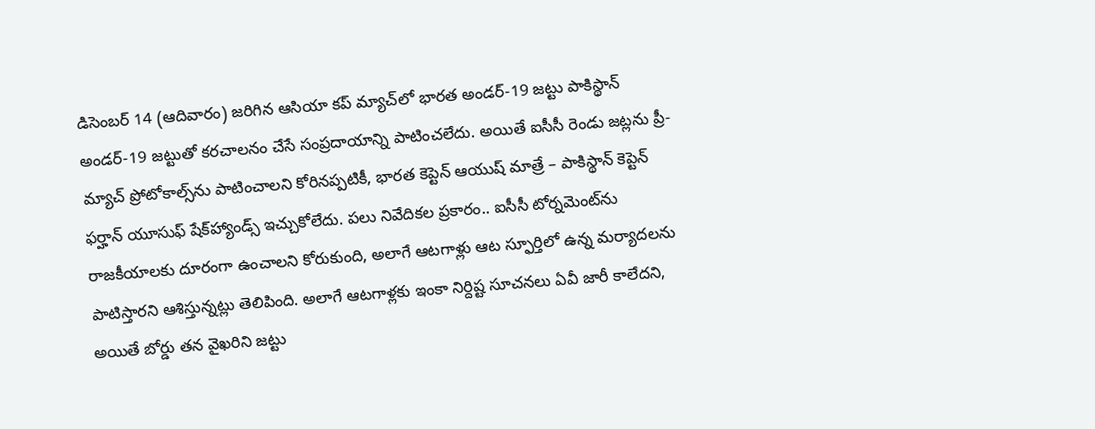డిసెంబర్ 14 (ఆదివారం) జరిగిన ఆసియా కప్ మ్యాచ్‌లో భారత అండర్-19 జట్టు పాకిస్థాన్ అండర్-19 జట్టుతో కరచాలనం చేసే సంప్రదాయాన్ని పాటించలేదు. అయితే ఐసీసీ రెండు జట్లను ప్రీ-మ్యాచ్ ప్రోటోకాల్స్‌ను పాటించాలని కోరినప్పటికీ, భారత కెప్టెన్ ఆయుష్ మాత్రే – పాకిస్థాన్ కెప్టెన్ ఫర్హాన్ యూసుఫ్ షేక్‌హ్యాండ్స్ ఇచ్చుకోలేదు. పలు నివేదికల ప్రకారం.. ఐసీసీ టోర్నమెంట్‌ను రాజకీయాలకు దూరంగా ఉంచాలని కోరుకుంది, అలాగే ఆటగాళ్లు ఆట స్ఫూర్తిలో ఉన్న మర్యాదలను పాటిస్తారని ఆశిస్తున్నట్లు తెలిపింది. అలాగే ఆటగాళ్లకు ఇంకా నిర్దిష్ట సూచనలు ఏవీ జారీ కాలేదని, అయితే బోర్డు తన వైఖరిని జట్టు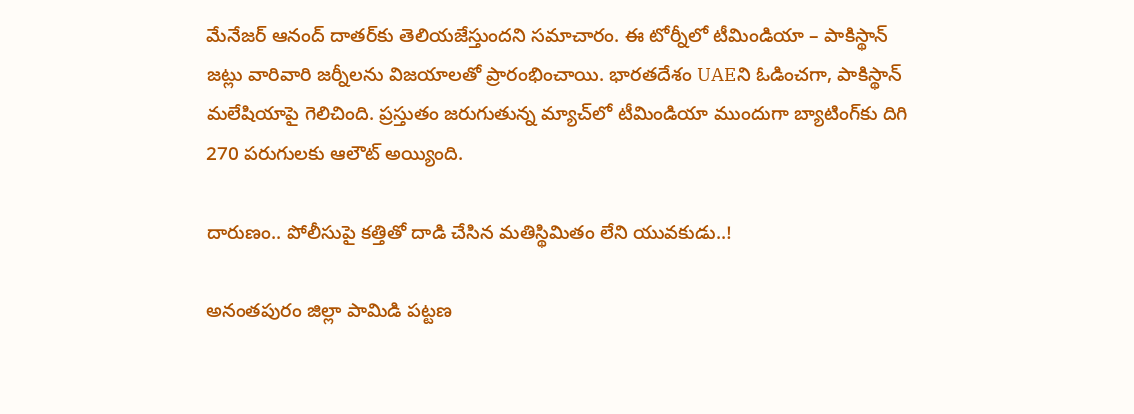మేనేజర్ ఆనంద్ దాతర్‌కు తెలియజేస్తుందని సమాచారం. ఈ టోర్నీలో టీమిండియా – పాకిస్థాన్ జట్లు వారివారి జర్నీలను విజయాలతో ప్రారంభించాయి. భారతదేశం UAEని ఓడించగా, పాకిస్థాన్ మలేషియాపై గెలిచింది. ప్రస్తుతం జరుగుతున్న మ్యాచ్‌లో టీమిండియా ముందుగా బ్యాటింగ్‌కు దిగి 270 పరుగులకు ఆలౌట్ అయ్యింది.

దారుణం.. పోలీసుపై కత్తితో దాడి చేసిన మతిస్థిమితం లేని యువకుడు..!

అనంతపురం జిల్లా పామిడి పట్టణ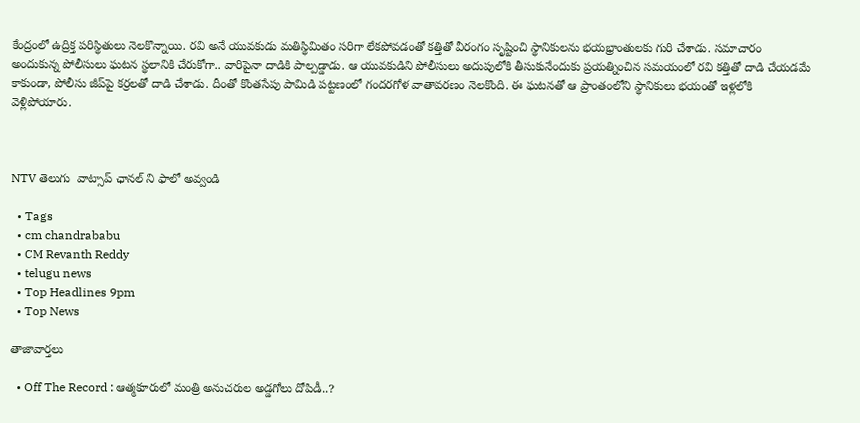కేంద్రంలో ఉద్రిక్త పరిస్థితులు నెలకొన్నాయి. రవి అనే యువకుడు మతిస్థిమితం సరిగా లేకపోవడంతో కత్తితో వీరంగం సృష్టించి స్థానికులను భయభ్రాంతులకు గురి చేశాడు. సమాచారం అందుకున్న పోలీసులు ఘటన స్థలానికి చేరుకోగా.. వారిపైనా దాడికి పాల్పడ్డాడు. ఆ యువకుడిని పోలీసులు అదుపులోకి తీసుకునేందుకు ప్రయత్నించిన సమయంలో రవి కత్తితో దాడి చేయడమే కాకుండా, పోలీసు జీప్‌పై కర్రలతో దాడి చేశాడు. దీంతో కొంతసేపు పామిడి పట్టణంలో గందరగోళ వాతావరణం నెలకొంది. ఈ ఘటనతో ఆ ప్రాంతంలోని స్థానికులు భయంతో ఇళ్లలోకి వెళ్లిపోయారు.



NTV తెలుగు  వాట్సాప్ ఛానల్ ని ఫాలో అవ్వండి

  • Tags
  • cm chandrababu
  • CM Revanth Reddy
  • telugu news
  • Top Headlines 9pm
  • Top News

తాజావార్తలు

  • Off The Record : ఆత్మకూరులో మంత్రి అనుచరుల అడ్డగోలు దోపిడీ..?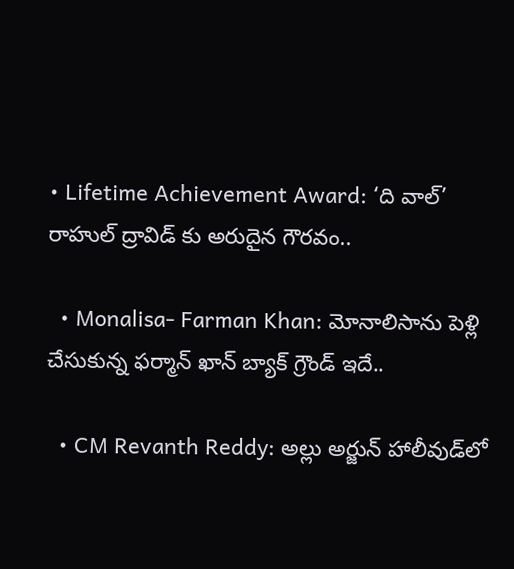• Lifetime Achievement Award: ‘ది వాల్’ రాహుల్ ద్రావిడ్ కు అరుదైన గౌరవం..

  • Monalisa- Farman Khan: మోనాలిసాను పెళ్లి చేసుకున్న ఫర్మాన్ ఖాన్ బ్యాక్‌ గ్రౌండ్ ఇదే..

  • CM Revanth Reddy: అల్లు అర్జున్ హాలీవుడ్‌లో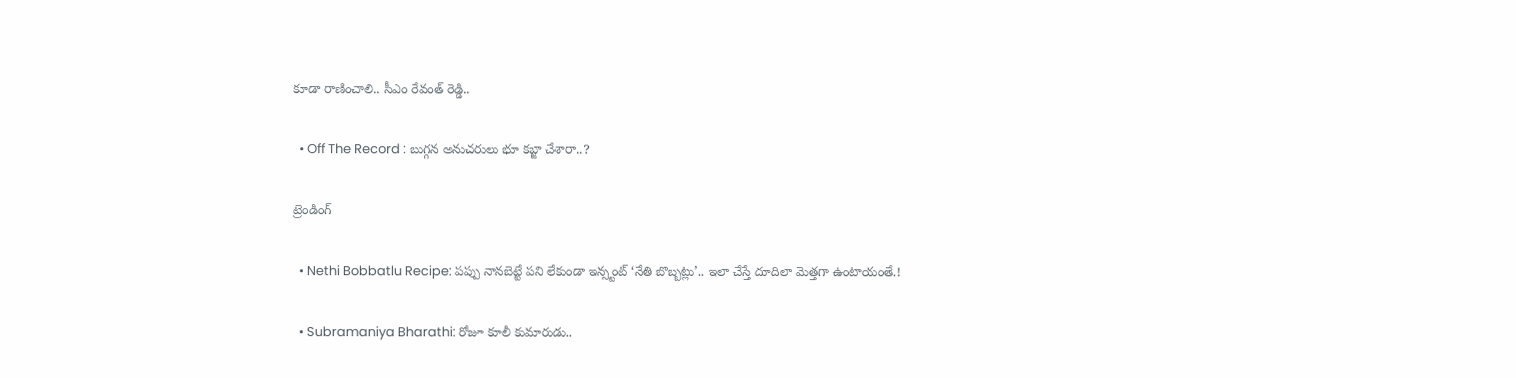కూడా రాణించాలి.. సీఎం రేవంత్ రెడ్డి..

  • Off The Record : బుగ్గన అనుచరులు భూ కబ్జా చేశారా..?

ట్రెండింగ్‌

  • Nethi Bobbatlu Recipe: పప్పు నానబెట్టే పని లేకుండా ఇన్స్టంట్ ‘నేతి బొబ్బట్లు’.. ఇలా చేస్తే దూదిలా మెత్తగా ఉంటాయంతే.!

  • Subramaniya Bharathi: రోజూ కూలీ కుమారుడు..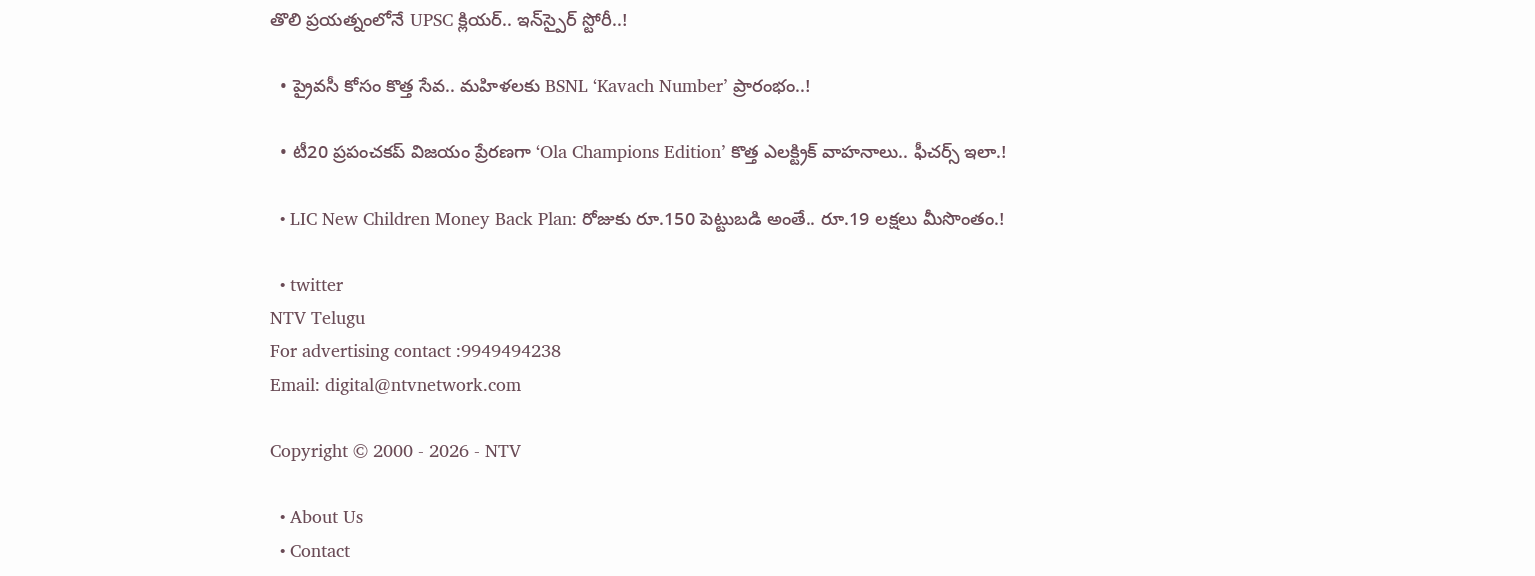తొలి ప్రయత్నంలోనే UPSC క్లియర్.. ఇన్‌స్పైర్ స్టోరీ..!

  • ప్రైవసీ కోసం కొత్త సేవ.. మహిళలకు BSNL ‘Kavach Number’ ప్రారంభం..!

  • టీ20 ప్రపంచకప్ విజయం ప్రేరణగా ‘Ola Champions Edition’ కొత్త ఎలక్ట్రిక్ వాహనాలు.. ఫీచర్స్ ఇలా.!

  • LIC New Children Money Back Plan: రోజుకు రూ.150 పెట్టుబడి అంతే.. రూ.19 లక్షలు మీసొంతం.!

  • twitter
NTV Telugu
For advertising contact :9949494238
Email: digital@ntvnetwork.com

Copyright © 2000 - 2026 - NTV

  • About Us
  • Contact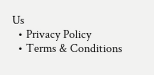Us
  • Privacy Policy
  • Terms & Conditions